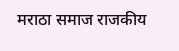मराठा समाज राजकीय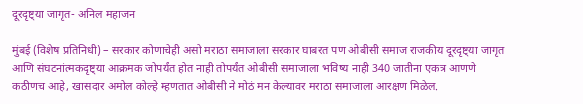दूरदृष्ट्या जागृत- अनिल महाजन

मुंबई (विशेष प्रतिनिधी) – सरकार कोणाचेही असो मराठा समाजाला सरकार घाबरत पण ओबीसी समाज राजकीय दूरदृष्ट्या जागृत आणि संघटनांत्मकदृष्ट्या आक्रमक जोपर्यंत होत नाही तोपर्यंत ओबीसी समाजाला भविष्य नाही 340 जातीना एकत्र आणणे कठीणच आहे, खासदार अमोल कोल्हे म्हणतात ओबीसी ने मोठं मन केल्यावर मराठा समाजाला आरक्षण मिळेल.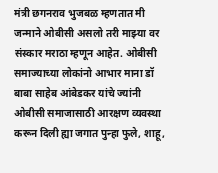मंत्री छगनराव भुजबळ म्हणतात मी जन्माने ओबीसी असलो तरी माझ्या वर संस्कार मराठा म्हणून आहेत. ओबीसी समाज्याच्या लोकांनो आभार माना डॉ बाबा साहेब आंबेडकर यांचे ज्यांनी ओबीसी समाजासाठी आरक्षण व्यवस्था करून दिली ह्या जगात पुन्हा फुले, शाहू,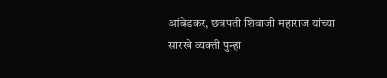आंबेडकर, छत्रपती शिवाजी महाराज यांच्या सारखे व्यक्ती पुन्हा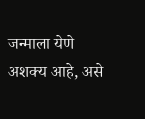जन्माला येणे अशक्य आहे, असे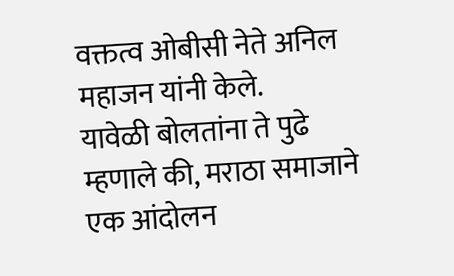वक्तत्व ओबीसी नेते अनिल महाजन यांनी केले.
यावेळी बोलतांना ते पुढे म्हणाले की, मराठा समाजाने एक आंदोलन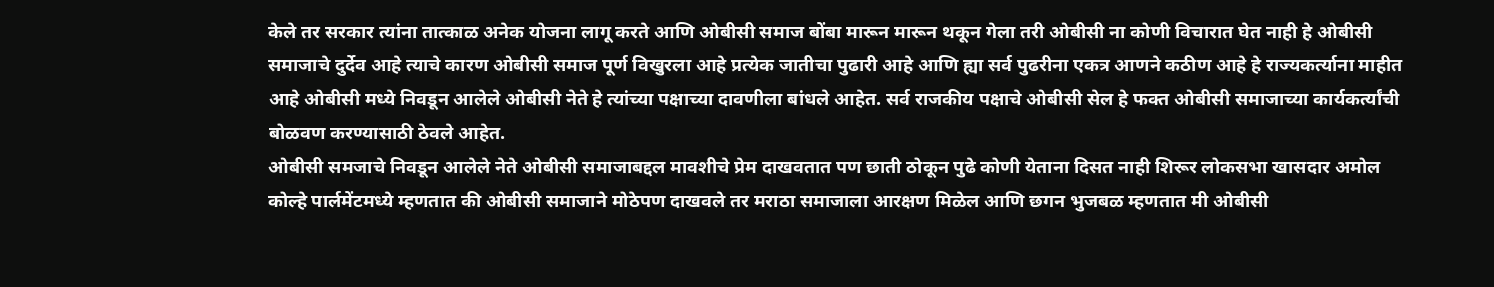केले तर सरकार त्यांना तात्काळ अनेक योजना लागू करते आणि ओबीसी समाज बोंबा मारून मारून थकून गेला तरी ओबीसी ना कोणी विचारात घेत नाही हे ओबीसी समाजाचे दुर्देव आहे त्याचे कारण ओबीसी समाज पूर्ण विखुरला आहे प्रत्येक जातीचा पुढारी आहे आणि ह्या सर्व पुढरीना एकत्र आणने कठीण आहे हे राज्यकर्त्याना माहीत आहे ओबीसी मध्ये निवडून आलेले ओबीसी नेते हे त्यांच्या पक्षाच्या दावणीला बांधले आहेत. सर्व राजकीय पक्षाचे ओबीसी सेल हे फक्त ओबीसी समाजाच्या कार्यकर्त्यांची बोळवण करण्यासाठी ठेवले आहेत.
ओबीसी समजाचे निवडून आलेले नेते ओबीसी समाजाबद्दल मावशीचे प्रेम दाखवतात पण छाती ठोकून पुढे कोणी येताना दिसत नाही शिरूर लोकसभा खासदार अमोल कोल्हे पार्लमेंटमध्ये म्हणतात की ओबीसी समाजाने मोठेपण दाखवले तर मराठा समाजाला आरक्षण मिळेल आणि छगन भुजबळ म्हणतात मी ओबीसी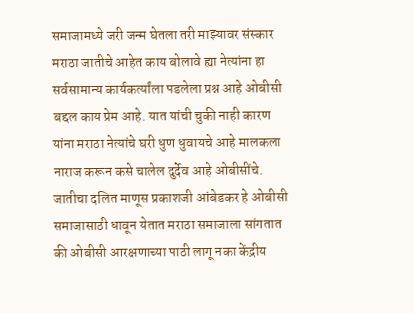समाजामध्ये जरी जन्म घेतला तरी माझ्यावर संस्कार मराठा जातीचे आहेत काय बोलावे ह्या नेत्यांना हा सर्वसामान्य कार्यकर्त्यांला पडलेला प्रश्न आहे ओबीसी बद्दल काय प्रेम आहे. यात यांची चुकी नाही कारण यांना मराठा नेत्यांचे घरी धुण धुवायचे आहे मालकला नाराज करून कसे चालेल दुर्देव आहे ओबीसींचे.
जातीचा दलित माणूस प्रकाशजी आंबेडकर हे ओबीसी समाजासाठी धावून येतात मराठा समाजाला सांगतात की ओबीसी आरक्षणाच्या पाठी लागू नका केंद्रीय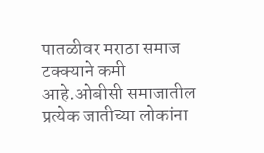पातळीवर मराठा समाज टक्क्याने कमी आहे.ओबीसी समाजातील प्रत्येक जातीच्या लोकांना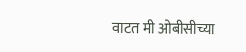वाटत मी ओबीसीच्या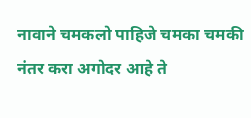नावाने चमकलो पाहिजे चमका चमकी नंतर करा अगोदर आहे ते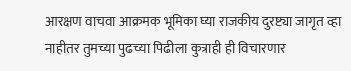आरक्षण वाचवा आक्रमक भूमिका घ्या राजकीय दुरष्ट्या जागृत व्हा नाहीतर तुमच्या पुढच्या पिढीला कुत्राही ही विचारणार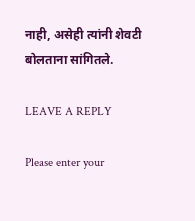नाही, असेही त्यांनी शेवटी बोलताना सांगितले.

LEAVE A REPLY

Please enter your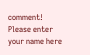comment!
Please enter your name here